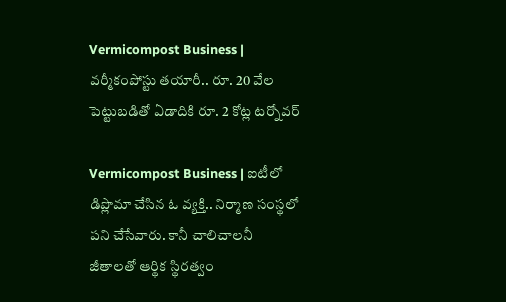Vermicompost Business | వ‌ర్మీకంపోస్టు త‌యారీ.. రూ. 20 వేల పెట్టుబ‌డితో ఏడాదికి రూ. 2 కోట్ల ట‌ర్నోవ‌ర్

Vermicompost Business | ఐటీలో డిప్లొమా చేసిన ఓ వ్య‌క్తి.. నిర్మాణ సంస్థ‌లో ప‌ని చేసేవారు. కానీ చాలిచాల‌నీ జీతాల‌తో ఆర్థిక స్థిర‌త్వం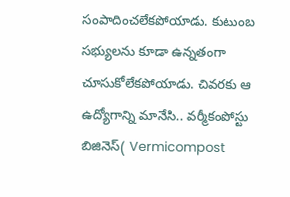సంపాదించ‌లేక‌పోయాడు. కుటుంబ స‌భ్యుల‌ను కూడా ఉన్న‌తంగా చూసుకోలేక‌పోయాడు. చివ‌ర‌కు ఆ ఉద్యోగాన్ని మానేసి.. వ‌ర్మీకంపోస్టు బిజినెస్‌( Vermicompost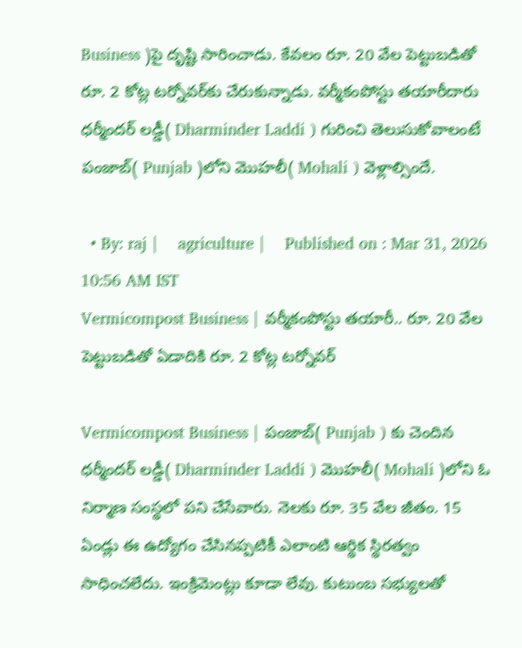Business )పై దృష్టి సారించాడు. కేవ‌లం రూ. 20 వేల పెట్టుబ‌డితో రూ. 2 కోట్ల ట‌ర్నోవ‌ర్‌కు చేరుకున్నాడు. వ‌ర్మీకంపోస్టు త‌యారీదారు ధ‌ర్మీంద‌ర్ ల‌డ్డీ( Dharminder Laddi ) గురించి తెలుసుకోవాలంటే పంజాబ్‌( Punjab )లోని మొహ‌లీ( Mohali ) వెళ్లాల్సిందే.

  • By: raj |    agriculture |    Published on : Mar 31, 2026 10:56 AM IST
Vermicompost Business | వ‌ర్మీకంపోస్టు త‌యారీ.. రూ. 20 వేల పెట్టుబ‌డితో ఏడాదికి రూ. 2 కోట్ల ట‌ర్నోవ‌ర్

Vermicompost Business | పంజాబ్‌( Punjab ) కు చెందిన ధ‌ర్మీంద‌ర్ ల‌డ్డీ( Dharminder Laddi ) మొహ‌లీ( Mohali )లోని ఓ నిర్మాణ సంస్థ‌లో ప‌ని చేసేవారు. నెల‌కు రూ. 35 వేల జీతం. 15 ఏండ్లు ఈ ఉద్యోగం చేసిన‌ప్ప‌టికీ ఎలాంటి ఆర్థిక స్థిర‌త్వం సాధించ‌లేదు. ఇంక్రిమెంట్లు కూడా లేవు. కుటుంబ స‌భ్యుల‌తో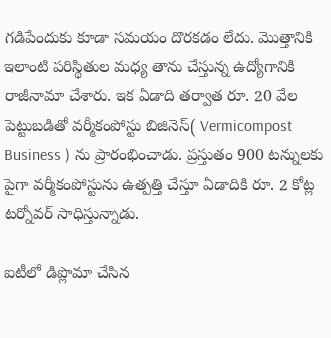గ‌డిపేందుకు కూడా స‌మ‌యం దొర‌క‌డం లేదు. మొత్తానికి ఇలాంటి ప‌రిస్థితుల మ‌ధ్య తాను చేస్తున్న ఉద్యోగానికి రాజీనామా చేశారు. ఇక ఏడాది త‌ర్వాత రూ. 20 వేల పెట్టుబ‌డితో వ‌ర్మీకంపోస్టు బిజినెస్‌( Vermicompost Business ) ను ప్రారంభించాడు. ప్ర‌స్తుతం 900 ట‌న్నుల‌కు పైగా వ‌ర్మీకంపోస్టును ఉత్ప‌త్తి చేస్తూ ఏడాదికి రూ. 2 కోట్ల ట‌ర్నోవ‌ర్ సాధిస్తున్నాడు.

ఐటీలో డిప్లొమా చేసిన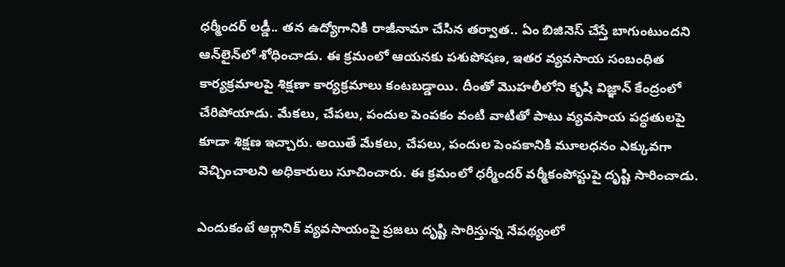ధ‌ర్మీంద‌ర్ ల‌డ్డీ.. త‌న ఉద్యోగానికి రాజీనామా చేసిన త‌ర్వాత‌.. ఏం బిజినెస్ చేస్తే బాగుంటుంద‌ని ఆన్‌లైన్‌లో శోధించాడు. ఈ క్ర‌మంలో ఆయ‌న‌కు ప‌శుపోష‌ణ‌, ఇత‌ర వ్య‌వసాయ సంబంధిత కార్య‌క్ర‌మాల‌పై శిక్ష‌ణా కార్య‌క్ర‌మాలు కంట‌బ‌డ్డాయి. దీంతో మొహ‌లీలోని కృషి విజ్ఞాన్ కేంద్రంలో చేరిపోయాడు. మేక‌లు, చేప‌లు, పందుల పెంప‌కం వంటి వాటితో పాటు వ్య‌వ‌సాయ ప‌ద్ధ‌తుల‌పై కూడా శిక్ష‌ణ ఇచ్చారు. అయితే మేక‌లు, చేప‌లు, పందుల పెంపకానికి మూల‌ధ‌నం ఎక్కువ‌గా వెచ్చించాల‌ని అధికారులు సూచించారు. ఈ క్ర‌మంలో ధ‌ర్మీంద‌ర్ వ‌ర్మీకంపోస్టుపై దృష్టి సారించాడు.

ఎందుకంటే ఆర్గానిక్ వ్య‌వ‌సాయంపై ప్ర‌జ‌లు దృష్టి సారిస్తున్న నేప‌థ్యంలో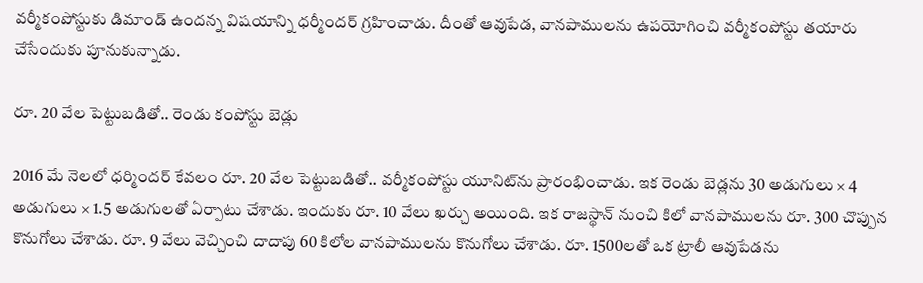వ‌ర్మీకంపోస్టుకు డిమాండ్ ఉంద‌న్న విష‌యాన్ని ధ‌ర్మీంద‌ర్ గ్ర‌హించాడు. దీంతో ఆవుపేడ‌, వాన‌పాముల‌ను ఉప‌యోగించి వ‌ర్మీకంపోస్టు తయారు చేసేందుకు పూనుకున్నాడు.

రూ. 20 వేల పెట్టుబ‌డితో.. రెండు కంపోస్టు బెడ్లు

2016 మే నెల‌లో ధ‌ర్మింద‌ర్ కేవ‌లం రూ. 20 వేల పెట్టుబ‌డితో.. వ‌ర్మీకంపోస్టు యూనిట్‌ను ప్రారంభించాడు. ఇక రెండు బెడ్ల‌ను 30 అడుగులు × 4 అడుగులు × 1.5 అడుగుల‌తో ఏర్పాటు చేశాడు. ఇందుకు రూ. 10 వేలు ఖ‌ర్చు అయింది. ఇక రాజ‌స్థాన్ నుంచి కిలో వాన‌పాముల‌ను రూ. 300 చొప్పున కొనుగోలు చేశాడు. రూ. 9 వేలు వెచ్చించి దాదాపు 60 కిలోల వానపాముల‌ను కొనుగోలు చేశాడు. రూ. 1500ల‌తో ఒక ట్రాలీ ఆవుపేడ‌ను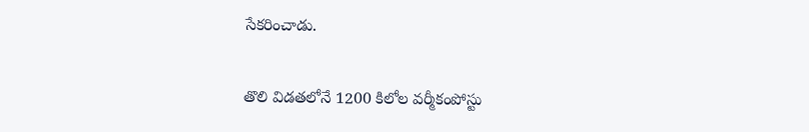సేక‌రించాడు.

తొలి విడ‌త‌లోనే 1200 కిలోల వ‌ర్మీకంపోస్టు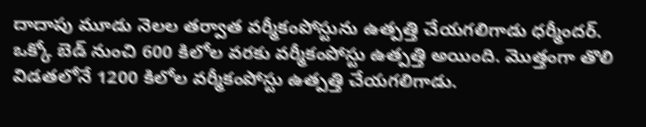దాదాపు మూడు నెల‌ల త‌ర్వాత వ‌ర్మీకంపోస్టును ఉత్ప‌త్తి చేయ‌గ‌లిగాడు ధ‌ర్మీంద‌ర్. ఒక్కో బెడ్ నుంచి 600 కిలోల వ‌ర‌కు వ‌ర్మీకంపోస్టు ఉత్ప‌త్తి అయింది. మొత్తంగా తొలి విడ‌త‌లోనే 1200 కిలోల‌ వ‌ర్మీకంపోస్టు ఉత్ప‌త్తి చేయ‌గ‌లిగాడు.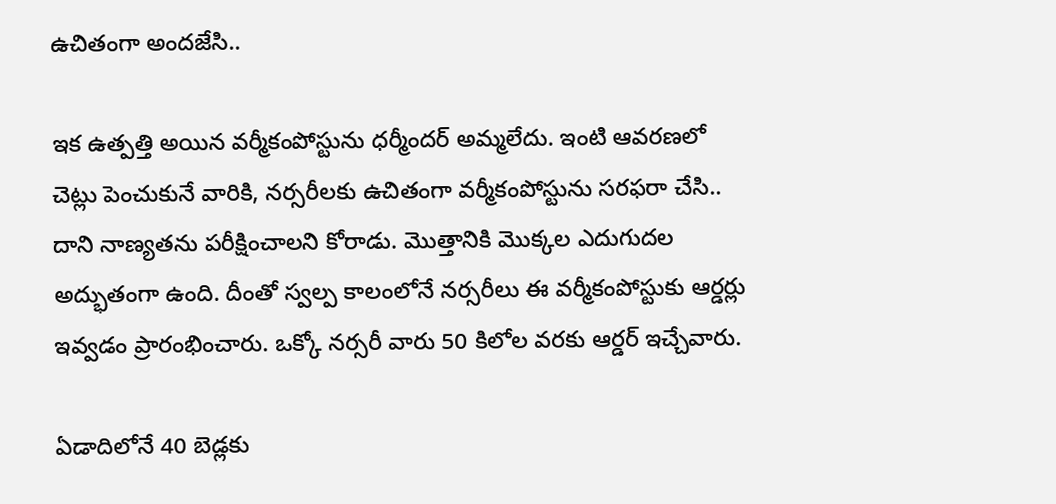ఉచితంగా అంద‌జేసి..

ఇక ఉత్ప‌త్తి అయిన వ‌ర్మీకంపోస్టును ధ‌ర్మీంద‌ర్ అమ్మ‌లేదు. ఇంటి ఆవ‌ర‌ణ‌లో చెట్లు పెంచుకునే వారికి, న‌ర్స‌రీల‌కు ఉచితంగా వ‌ర్మీకంపోస్టును స‌ర‌ఫ‌రా చేసి.. దాని నాణ్య‌త‌ను ప‌రీక్షించాల‌ని కోరాడు. మొత్తానికి మొక్కల ఎదుగుద‌ల అద్భుతంగా ఉంది. దీంతో స్వ‌ల్ప కాలంలోనే న‌ర్సరీలు ఈ వ‌ర్మీకంపోస్టుకు ఆర్డ‌ర్లు ఇవ్వ‌డం ప్రారంభించారు. ఒక్కో న‌ర్స‌రీ వారు 50 కిలోల వ‌ర‌కు ఆర్డ‌ర్ ఇచ్చేవారు.

ఏడాదిలోనే 40 బెడ్ల‌కు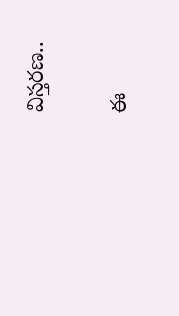విస్త‌ర‌ణ‌..

ఈ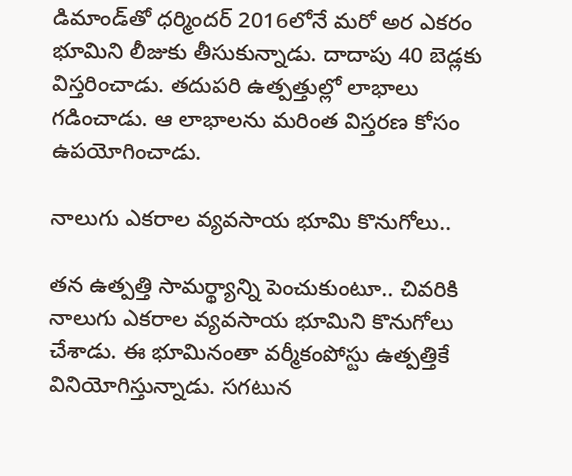డిమాండ్‌తో ధ‌ర్మింద‌ర్ 2016లోనే మ‌రో అర ఎక‌రం భూమిని లీజుకు తీసుకున్నాడు. దాదాపు 40 బెడ్ల‌కు విస్త‌రించాడు. త‌దుప‌రి ఉత్ప‌త్తుల్లో లాభాలు గ‌డించాడు. ఆ లాభాల‌ను మ‌రింత విస్త‌ర‌ణ కోసం ఉప‌యోగించాడు.

నాలుగు ఎక‌రాల వ్య‌వ‌సాయ భూమి కొనుగోలు..

త‌న ఉత్ప‌త్తి సామర్థ్యాన్ని పెంచుకుంటూ.. చివ‌రికి నాలుగు ఎక‌రాల వ్య‌వ‌సాయ భూమిని కొనుగోలు చేశాడు. ఈ భూమినంతా వ‌ర్మీకంపోస్టు ఉత్ప‌త్తికే వినియోగిస్తున్నాడు. స‌గ‌టున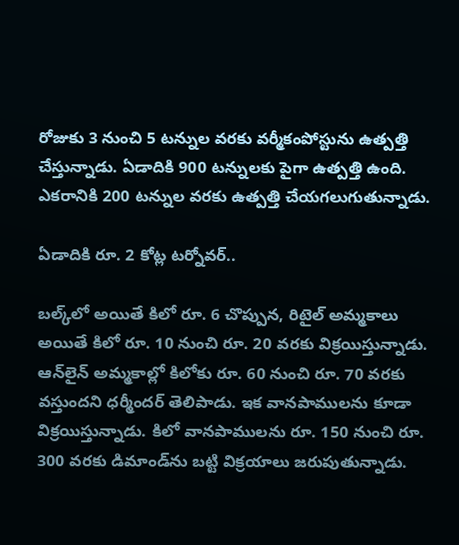రోజుకు 3 నుంచి 5 ట‌న్నుల వ‌ర‌కు వ‌ర్మీకంపోస్టును ఉత్ప‌త్తి చేస్తున్నాడు. ఏడాదికి 900 ట‌న్నుల‌కు పైగా ఉత్ప‌త్తి ఉంది. ఎక‌రానికి 200 ట‌న్నుల వ‌ర‌కు ఉత్ప‌త్తి చేయ‌గ‌లుగుతున్నాడు.

ఏడాదికి రూ. 2 కోట్ల ట‌ర్నోవ‌ర్..

బ‌ల్క్‌లో అయితే కిలో రూ. 6 చొప్పున‌, రిటైల్ అమ్మ‌కాలు అయితే కిలో రూ. 10 నుంచి రూ. 20 వ‌ర‌కు విక్ర‌యిస్తున్నాడు. ఆన్‌లైన్ అమ్మకాల్లో కిలోకు రూ. 60 నుంచి రూ. 70 వ‌ర‌కు వ‌స్తుంద‌ని ధ‌ర్మీంద‌ర్ తెలిపాడు. ఇక వాన‌పాముల‌ను కూడా విక్ర‌యిస్తున్నాడు. కిలో వాన‌పాముల‌ను రూ. 150 నుంచి రూ. 300 వ‌ర‌కు డిమాండ్‌ను బ‌ట్టి విక్ర‌యాలు జ‌రుపుతున్నాడు.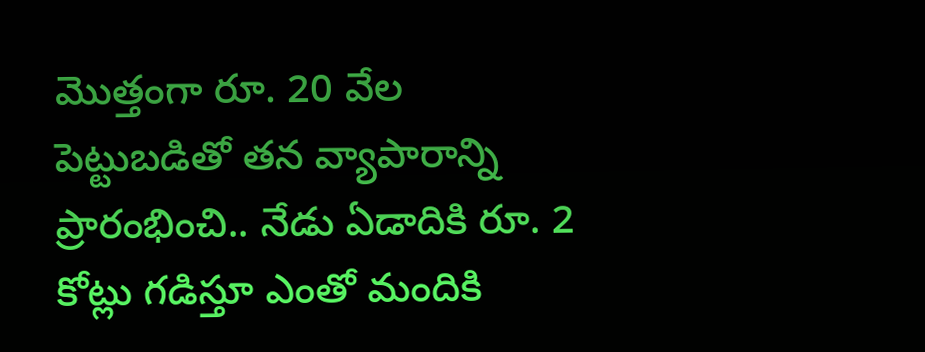మొత్తంగా రూ. 20 వేల పెట్టుబ‌డితో త‌న వ్యాపారాన్ని ప్రారంభించి.. నేడు ఏడాదికి రూ. 2 కోట్లు గ‌డిస్తూ ఎంతో మందికి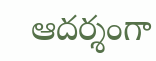ఆద‌ర్శంగా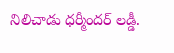నిలిచాడు ధ‌ర్మీంద‌ర్ ల‌డ్డీ.